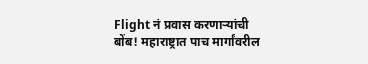Flight नं प्रवास करणाऱ्यांची बोंब! महाराष्ट्रात पाच मार्गांवरील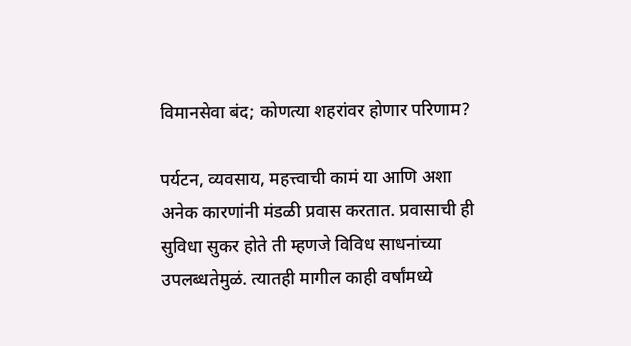विमानसेवा बंद; कोणत्या शहरांवर होणार परिणाम?

पर्यटन, व्यवसाय, महत्त्वाची कामं या आणि अशा अनेक कारणांनी मंडळी प्रवास करतात. प्रवासाची ही सुविधा सुकर होते ती म्हणजे विविध साधनांच्या उपलब्धतेमुळं. त्यातही मागील काही वर्षांमध्ये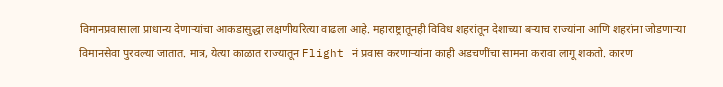विमानप्रवासाला प्राधान्य देणाऱ्यांचा आकडासुद्धा लक्षणीयरित्या वाढला आहे. महाराष्ट्रातूनही विविध शहरांतून देशाच्या बऱ्याच राज्यांना आणि शहरांना जोडणाऱ्या विमानसेवा पुरवल्या जातात. मात्र, येत्या काळात राज्यातून Flight नं प्रवास करणाऱ्यांना काही अडचणींचा सामना करावा लागू शकतो. कारण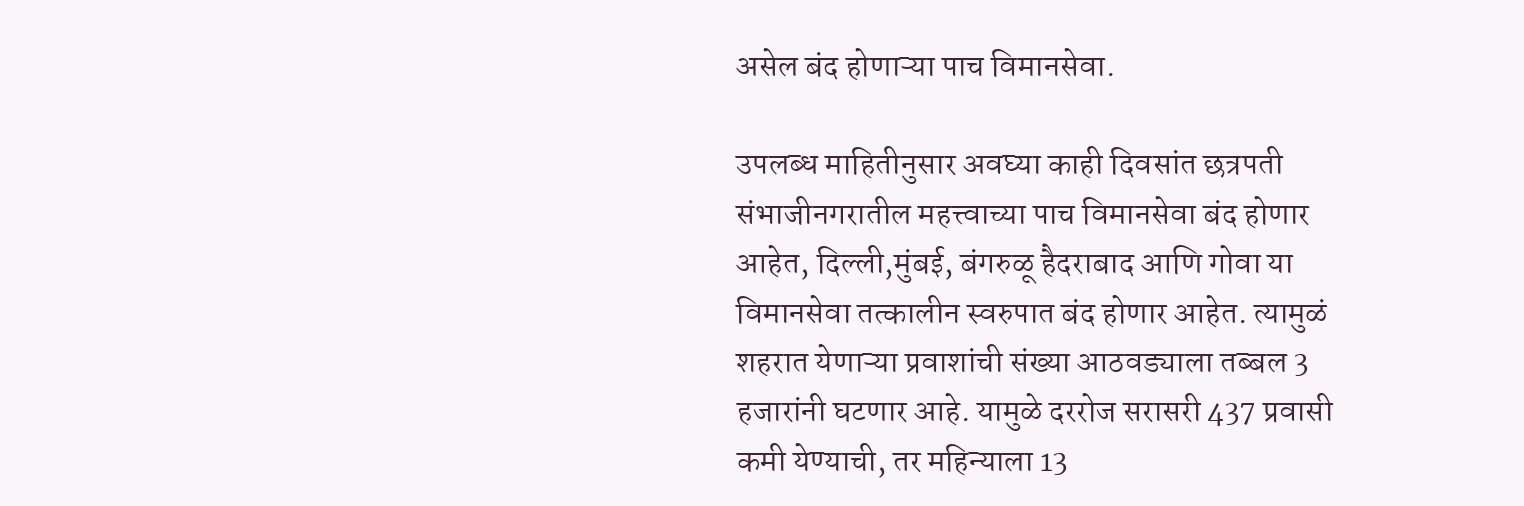असेल बंद होणाऱ्या पाच विमानसेवा.

उपलब्ध माहितीनुसार अवघ्या काही दिवसांत छत्रपती संभाजीनगरातील महत्त्वाच्या पाच विमानसेवा बंद होणार आहेत, दिल्ली,मुंबई, बंगरुळू हैदराबाद आणि गोवा या विमानसेवा तत्कालीन स्वरुपात बंद होणार आहेत. त्यामुळं शहरात येणाऱ्या प्रवाशांची संख्या आठवड्याला तब्बल 3 हजारांनी घटणार आहे. यामुळे दररोज सरासरी 437 प्रवासी कमी येण्याची, तर महिन्याला 13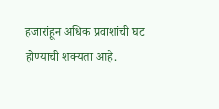हजारांहून अधिक प्रवाशांची घट होण्याची शक्यता आहे.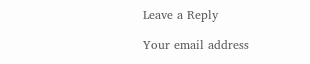Leave a Reply

Your email address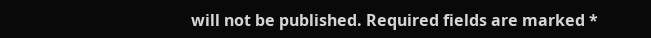will not be published. Required fields are marked *